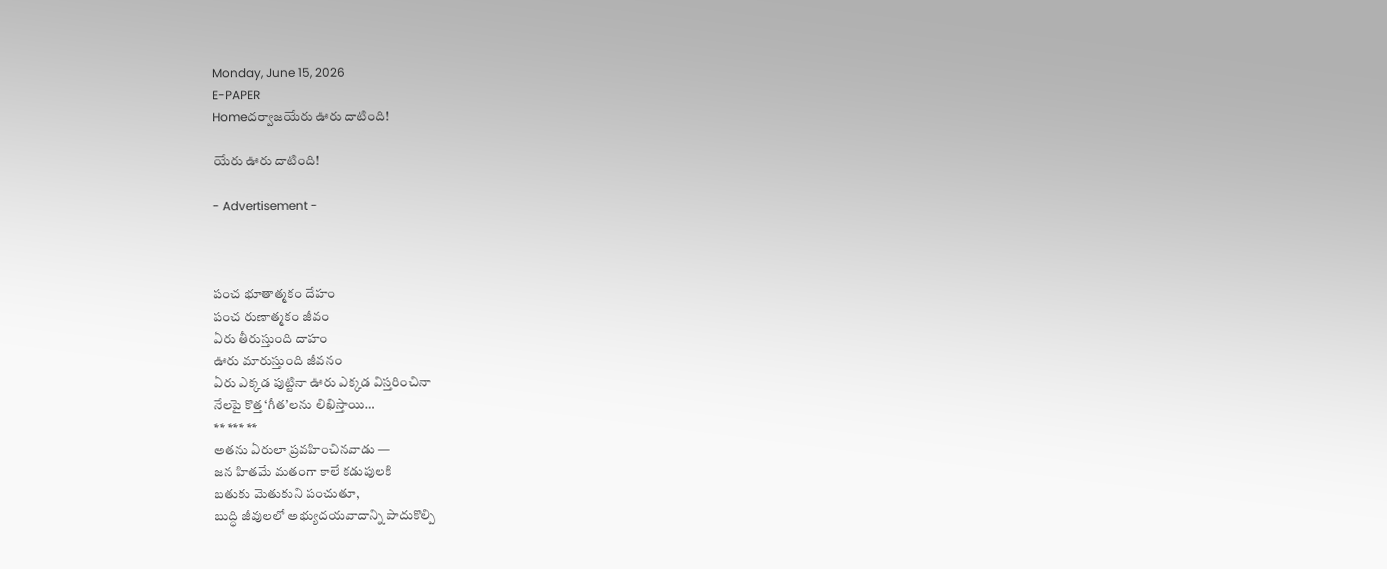Monday, June 15, 2026
E-PAPER
Homeదర్వాజయేరు ఊరు దాటింది!

యేరు ఊరు దాటింది!

- Advertisement -



పంచ భూతాత్మకం దేహం
పంచ రుణాత్మకం జీవం
ఏరు తీరుస్తుంది దాహం
ఊరు మారుస్తుంది జీవనం
ఏరు ఎక్కడ పుట్టినా ఊరు ఎక్కడ విస్తరించినా
నేలపై కొత్త ‘గీత’లను లిఖిస్తాయి…
** *** **
అతను ఏరులా ప్రవహించినవాడు —
జన హితమే మతంగా కాలే కడుపులకి
బతుకు మెతుకుని పంచుతూ,
బుద్ధి జీవులలో అభ్యుదయవాదాన్ని పాదుకొల్పి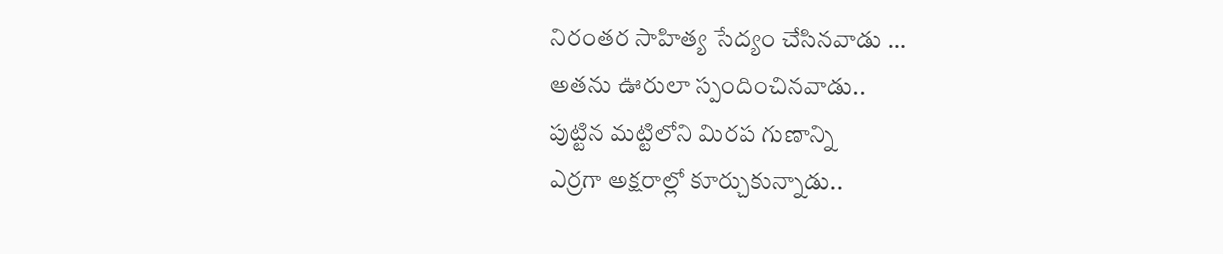నిరంతర సాహిత్య సేద్యం చేసినవాడు …
అతను ఊరులా స్పందించినవాడు..
పుట్టిన మట్టిలోని మిరప గుణాన్ని
ఎర్రగా అక్షరాల్లో కూర్చుకున్నాడు..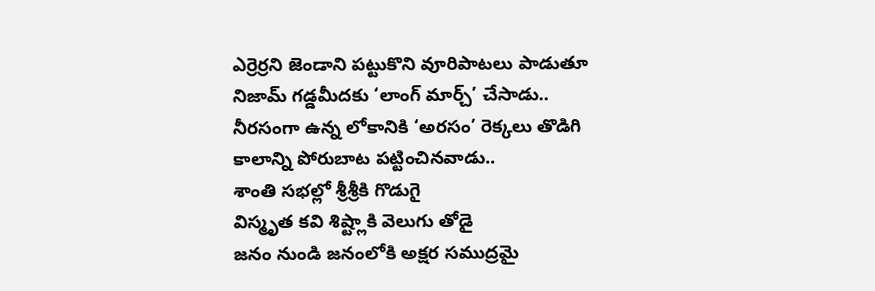ఎర్రెర్రని జెండాని పట్టుకొని వూరిపాటలు పాడుతూ
నిజామ్ గడ్డమీదకు ‘లాంగ్ మార్చ్’ చేసాడు..
నీరసంగా ఉన్న లోకానికి ‘అరసం’ రెక్కలు తొడిగి
కాలాన్ని పోరుబాట పట్టించినవాడు..
శాంతి సభల్లో శ్రీశ్రీకి గొడుగై
విస్మృత కవి శిష్ట్లాకి వెలుగు తోడై
జనం నుండి జనంలోకి అక్షర సముద్రమై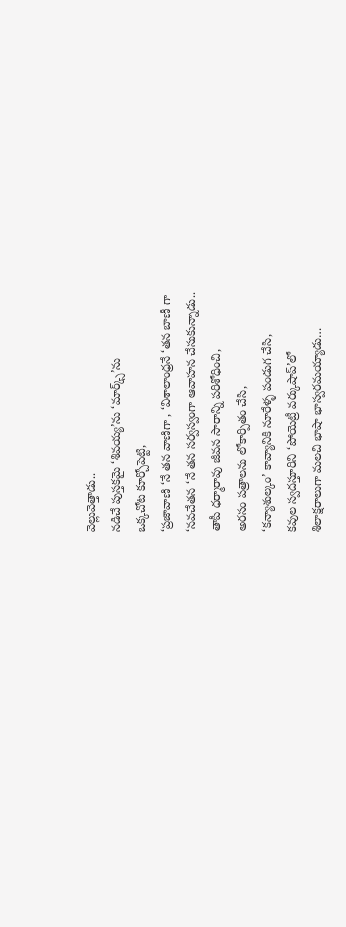వెల్లువెత్తాడు..
నడిచే పుస్తకమై ‘శివయ్య’ను ‘మార్క్స్’ను
ఒక్కచోట కూర్చోపెట్టి,
‘ప్రజావాణి ‘నే తన వాణిగా , ‘విశాలాంధ్రనే ‘తన బాణీ గా
‘నవచేతన ‘నే తన సర్వస్వంగా ఆవాహన చేసుకున్నాడు..
తాపీ ధర్మారావు జీవన సారాన్ని పరిశోధించి,
అరసం పత్రాలను లోకార్పితం చేసి,
‘కన్యాశుల్కం’ కావ్యానికి నూరేళ్ళ పండుగ చేసి,
కవుల స్వదస్తూరిని ‘పోయెట్రీ వర్కుషాప్’లో
శిలాక్షరాలుగా మలచి భాషా భాస్వరమయ్యాడు…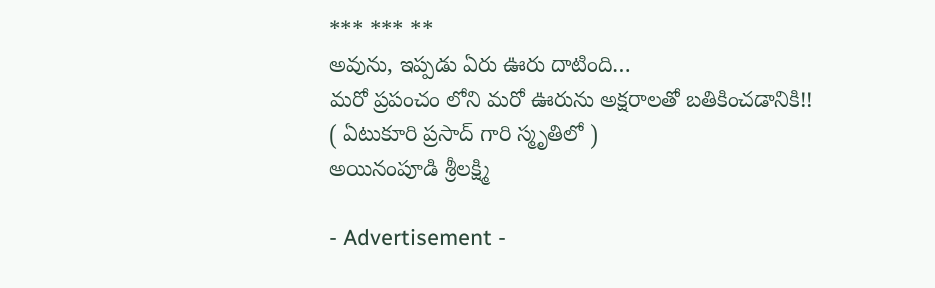*** *** **
అవును, ఇప్పడు ఏరు ఊరు దాటింది…
మరో ప్రపంచం లోని మరో ఊరును అక్షరాలతో బతికించడానికి!!
( ఏటుకూరి ప్రసాద్ గారి స్మృతిలో )
అయినంపూడి శ్రీలక్ష్మి

- Advertisement -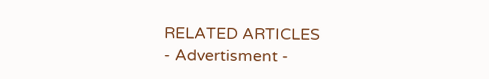RELATED ARTICLES
- Advertisment -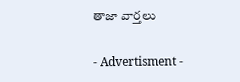తాజా వార్తలు

- Advertisment -